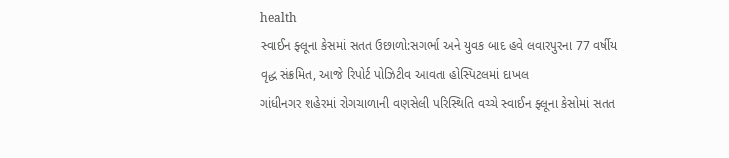health
સ્વાઈન ફ્લૂના કેસમાં સતત ઉછાળો:સગર્ભા અને યુવક બાદ હવે લવારપુરના 77 વર્ષીય વૃદ્ધ સંક્રમિત, આજે રિપોર્ટ પોઝિટીવ આવતા હોસ્પિટલમાં દાખલ
ગાંધીનગર શહેરમાં રોગચાળાની વણસેલી પરિસ્થિતિ વચ્ચે સ્વાઈન ફ્લૂના કેસોમાં સતત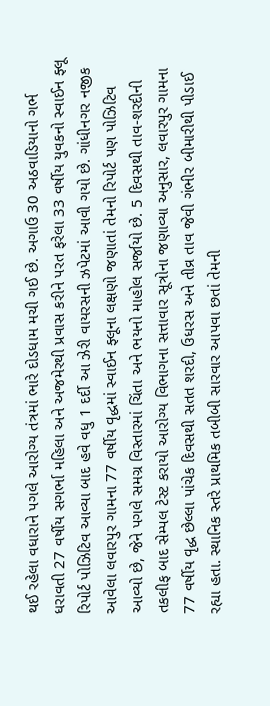થઈ રહેલા વધારાને પગલે આરોગ્ય તંત્રમાં ભારે દોડધામ મચી ગઈ છે. અગાઉ 30 અઠવાડિયાનો ગર્ભ ધરાવતી 27 વર્ષીય સગર્ભા મહિલા અને અજમેરથી પ્રવાસ કરીને પરત ફરેલા 33 વર્ષીય યુવકનો સ્વાઈન ફ્લૂ રિપોર્ટ પોઝિટિવ આવ્યા બાદ હવે વધુ 1 દર્દી આ ઝેરી વાયરસની ઝપેટમાં આવી ગયો છે. ગાંધીનગર નજીક આવેલા લવારપુર ગામના 77 વર્ષીય વૃદ્ધમાં સ્વાઈન ફ્લૂના લક્ષણો જણાતાં તેમનો રિપોર્ટ પણ પોઝિટિવ આવ્યો છે, જેને પગલે સમગ્ર વિસ્તારમાં ચિંતા અને ભયનો માહોલ સર્જાયો છે. 5 દિવસથી તાવ-શરદીની તકલીફ બાદ સેમ્પલ ટેસ્ટ કરાયો આરોગ્ય વિભાગના સત્તાવાર સૂત્રોના જણાવ્યા અનુસાર, લવારપુર ગામના 77 વર્ષીય વૃદ્ધ છેલ્લા પાંચેક દિવસથી સતત શરદી, ઉધરસ અને તીવ્ર તાવ જેવી ગંભીર બીમારીથી પીડાઈ રહ્યા હતા. સ્થાનિક સ્તરે પ્રાથમિક તબીબી સારવાર આપવા છતાં તેમની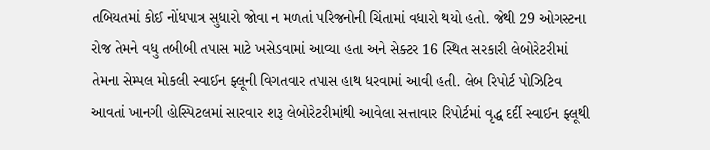તબિયતમાં કોઈ નોંધપાત્ર સુધારો જોવા ન મળતાં પરિજનોની ચિંતામાં વધારો થયો હતો. જેથી 29 ઓગસ્ટના રોજ તેમને વધુ તબીબી તપાસ માટે ખસેડવામાં આવ્યા હતા અને સેક્ટર 16 સ્થિત સરકારી લેબોરેટરીમાં તેમના સેમ્પલ મોકલી સ્વાઈન ફ્લૂની વિગતવાર તપાસ હાથ ધરવામાં આવી હતી. લેબ રિપોર્ટ પોઝિટિવ આવતાં ખાનગી હોસ્પિટલમાં સારવાર શરૂ લેબોરેટરીમાંથી આવેલા સત્તાવાર રિપોર્ટમાં વૃદ્ધ દર્દી સ્વાઈન ફ્લૂથી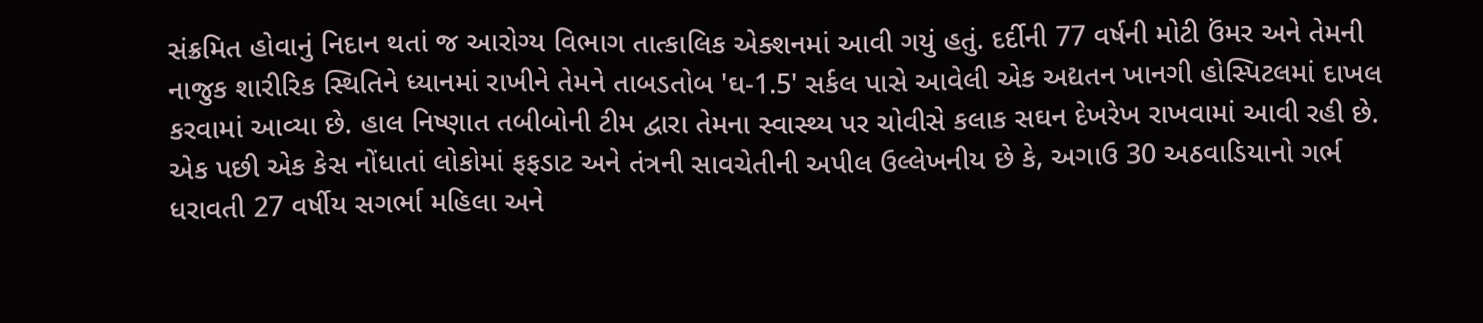સંક્રમિત હોવાનું નિદાન થતાં જ આરોગ્ય વિભાગ તાત્કાલિક એક્શનમાં આવી ગયું હતું. દર્દીની 77 વર્ષની મોટી ઉંમર અને તેમની નાજુક શારીરિક સ્થિતિને ધ્યાનમાં રાખીને તેમને તાબડતોબ 'ઘ-1.5' સર્કલ પાસે આવેલી એક અદ્યતન ખાનગી હોસ્પિટલમાં દાખલ કરવામાં આવ્યા છે. હાલ નિષ્ણાત તબીબોની ટીમ દ્વારા તેમના સ્વાસ્થ્ય પર ચોવીસે કલાક સઘન દેખરેખ રાખવામાં આવી રહી છે. એક પછી એક કેસ નોંધાતાં લોકોમાં ફફડાટ અને તંત્રની સાવચેતીની અપીલ ઉલ્લેખનીય છે કે, અગાઉ 30 અઠવાડિયાનો ગર્ભ ધરાવતી 27 વર્ષીય સગર્ભા મહિલા અને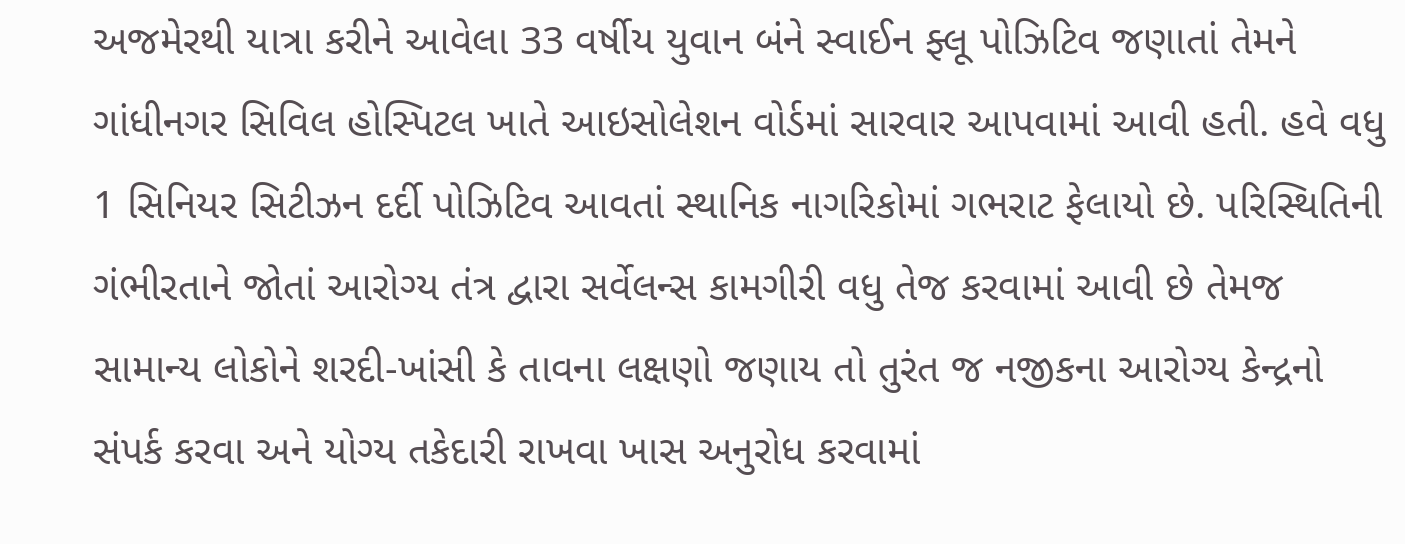અજમેરથી યાત્રા કરીને આવેલા 33 વર્ષીય યુવાન બંને સ્વાઈન ફ્લૂ પોઝિટિવ જણાતાં તેમને ગાંધીનગર સિવિલ હોસ્પિટલ ખાતે આઇસોલેશન વોર્ડમાં સારવાર આપવામાં આવી હતી. હવે વધુ 1 સિનિયર સિટીઝન દર્દી પોઝિટિવ આવતાં સ્થાનિક નાગરિકોમાં ગભરાટ ફેલાયો છે. પરિસ્થિતિની ગંભીરતાને જોતાં આરોગ્ય તંત્ર દ્વારા સર્વેલન્સ કામગીરી વધુ તેજ કરવામાં આવી છે તેમજ સામાન્ય લોકોને શરદી-ખાંસી કે તાવના લક્ષણો જણાય તો તુરંત જ નજીકના આરોગ્ય કેન્દ્રનો સંપર્ક કરવા અને યોગ્ય તકેદારી રાખવા ખાસ અનુરોધ કરવામાં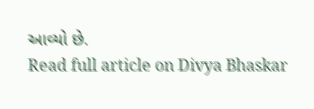આવ્યો છે.
Read full article on Divya Bhaskar